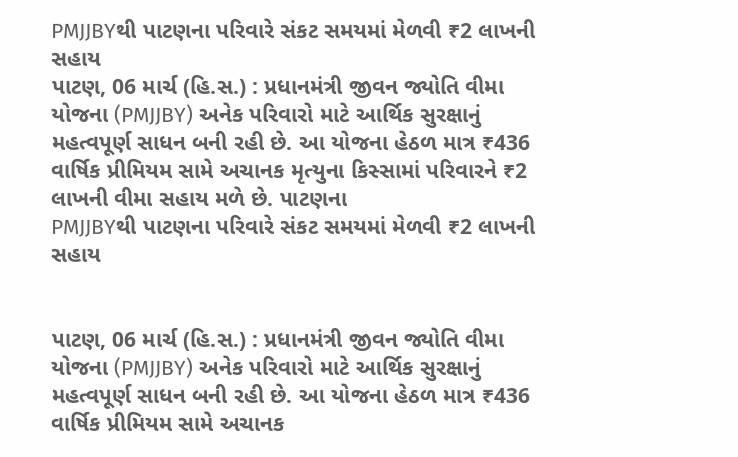PMJJBYથી પાટણના પરિવારે સંકટ સમયમાં મેળવી ₹2 લાખની સહાય
પાટણ, 06 માર્ચ (હિ.સ.) : પ્રધાનમંત્રી જીવન જ્યોતિ વીમા યોજના (PMJJBY) અનેક પરિવારો માટે આર્થિક સુરક્ષાનું મહત્વપૂર્ણ સાધન બની રહી છે. આ યોજના હેઠળ માત્ર ₹436 વાર્ષિક પ્રીમિયમ સામે અચાનક મૃત્યુના કિસ્સામાં પરિવારને ₹2 લાખની વીમા સહાય મળે છે. પાટણના
PMJJBYથી પાટણના પરિવારે સંકટ સમયમાં મેળવી ₹2 લાખની સહાય


પાટણ, 06 માર્ચ (હિ.સ.) : પ્રધાનમંત્રી જીવન જ્યોતિ વીમા યોજના (PMJJBY) અનેક પરિવારો માટે આર્થિક સુરક્ષાનું મહત્વપૂર્ણ સાધન બની રહી છે. આ યોજના હેઠળ માત્ર ₹436 વાર્ષિક પ્રીમિયમ સામે અચાનક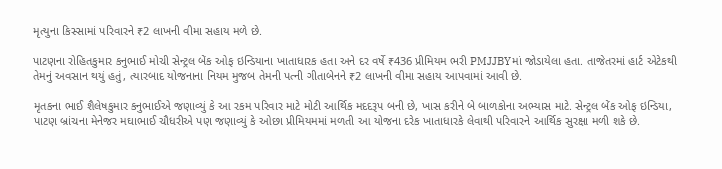મૃત્યુના કિસ્સામાં પરિવારને ₹2 લાખની વીમા સહાય મળે છે.

પાટણના રોહિતકુમાર કનુભાઈ મોચી સેન્ટ્રલ બેંક ઓફ ઇન્ડિયાના ખાતાધારક હતા અને દર વર્ષે ₹436 પ્રીમિયમ ભરી PMJJBYમાં જોડાયેલા હતા. તાજેતરમાં હાર્ટ એટેકથી તેમનું અવસાન થયું હતું, ત્યારબાદ યોજનાના નિયમ મુજબ તેમની પત્ની ગીતાબેનને ₹2 લાખની વીમા સહાય આપવામાં આવી છે.

મૃતકના ભાઈ શૈલેષકુમાર કનુભાઈએ જણાવ્યું કે આ રકમ પરિવાર માટે મોટી આર્થિક મદદરૂપ બની છે, ખાસ કરીને બે બાળકોના અભ્યાસ માટે. સેન્ટ્રલ બેંક ઓફ ઇન્ડિયા, પાટણ બ્રાંચના મેનેજર મઘાભાઈ ચૌધરીએ પણ જણાવ્યું કે ઓછા પ્રીમિયમમાં મળતી આ યોજના દરેક ખાતાધારકે લેવાથી પરિવારને આર્થિક સુરક્ષા મળી શકે છે.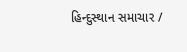હિન્દુસ્થાન સમાચાર /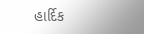હાર્દિક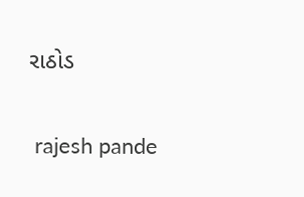રાઠોડ


 rajesh pande